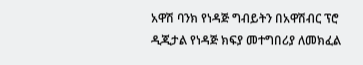አዋሽ ባንክ የነዳጅ ግብይትን በአዋሽብር ፕሮ ዲጂታል የነዳጅ ክፍያ መተግበሪያ ለመክፈል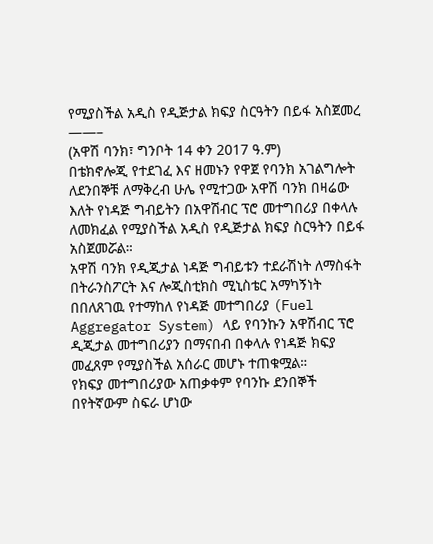የሚያስችል አዲስ የዲጅታል ክፍያ ስርዓትን በይፋ አስጀመረ
——–
(አዋሽ ባንክ፣ ግንቦት 14 ቀን 2017 ዓ.ም)
በቴክኖሎጂ የተደገፈ እና ዘመኑን የዋጀ የባንክ አገልግሎት ለደንበኞቹ ለማቅረብ ሁሌ የሚተጋው አዋሽ ባንክ በዛሬው እለት የነዳጅ ግብይትን በአዋሽብር ፕሮ መተግበሪያ በቀላሉ ለመክፈል የሚያስችል አዲስ የዲጅታል ክፍያ ስርዓትን በይፋ አስጀመሯል።
አዋሽ ባንክ የዲጂታል ነዳጅ ግብይቱን ተደራሽነት ለማስፋት በትራንስፖርት እና ሎጂስቲክስ ሚኒስቴር አማካኝነት በበለጸገዉ የተማከለ የነዳጅ መተግበሪያ (Fuel Aggregator System) ላይ የባንኩን አዋሽብር ፕሮ ዲጂታል መተግበሪያን በማናበብ በቀላሉ የነዳጅ ክፍያ መፈጸም የሚያስችል አሰራር መሆኑ ተጠቁሟል።
የክፍያ መተግበሪያው አጠቃቀም የባንኩ ደንበኞች በየትኛውም ስፍራ ሆነው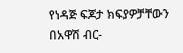የነዳጅ ፍጆታ ክፍያዎቻቸውን በአዋሽ ብር-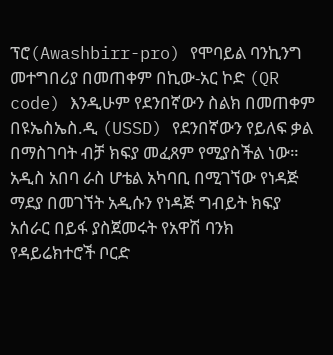ፕሮ(Awashbirr-pro) የሞባይል ባንኪንግ መተግበሪያ በመጠቀም በኪው-አር ኮድ (QR code) እንዲሁም የደንበኛውን ስልክ በመጠቀም በዩኤስኤስ.ዲ (USSD) የደንበኛውን የይለፍ ቃል በማስገባት ብቻ ክፍያ መፈጸም የሚያስችል ነው።
አዲስ አበባ ራስ ሆቴል አካባቢ በሚገኘው የነዳጅ ማደያ በመገኘት አዲሱን የነዳጅ ግብይት ክፍያ አሰራር በይፋ ያስጀመሩት የአዋሽ ባንክ የዳይሬክተሮች ቦርድ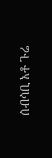ሰብሳቢ አቶ ጉሬ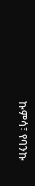ኩምሳ፣ የባንኩ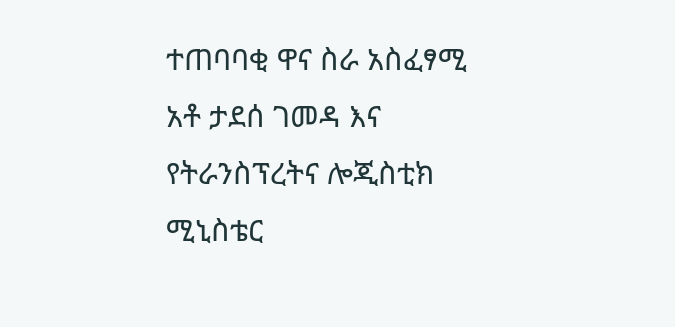ተጠባባቂ ዋና ስራ አስፈፃሚ አቶ ታደሰ ገመዳ እና የትራንስፕረትና ሎጂስቲክ ሚኒስቴር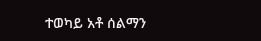ተወካይ አቶ ሰልማን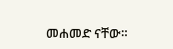መሐመድ ናቸው።